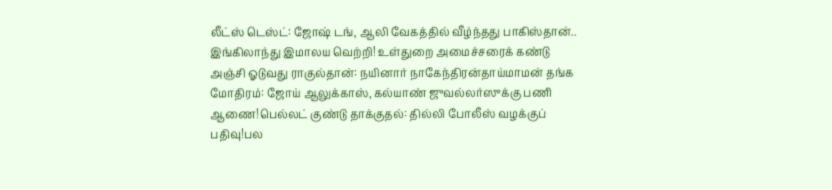லீட்ஸ் டெஸ்ட்: ஜோஷ் டங், ஆலி வேகத்தில் வீழ்ந்தது பாகிஸ்தான்.. இங்கிலாந்து இமாலய வெற்றி! உள்துறை அமைச்சரைக் கண்டு அஞ்சி ஓடுவது ராகுல்தான்: நயினார் நாகேந்திரன்தாய்மாமன் தங்க மோதிரம்: ஜோய் ஆலுக்காஸ், கல்யாண் ஜுவல்லர்ஸுக்கு பணி ஆணை!பெல்லட் குண்டு தாக்குதல்: தில்லி போலீஸ் வழக்குப் பதிவு!பல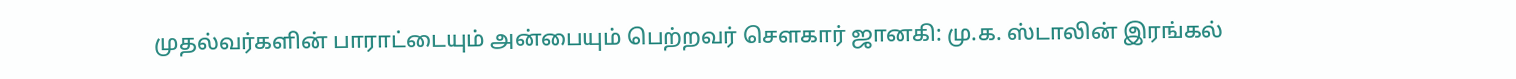முதல்வர்களின் பாராட்டையும் அன்பையும் பெற்றவர் சௌகார் ஜானகி: மு.க. ஸ்டாலின் இரங்கல்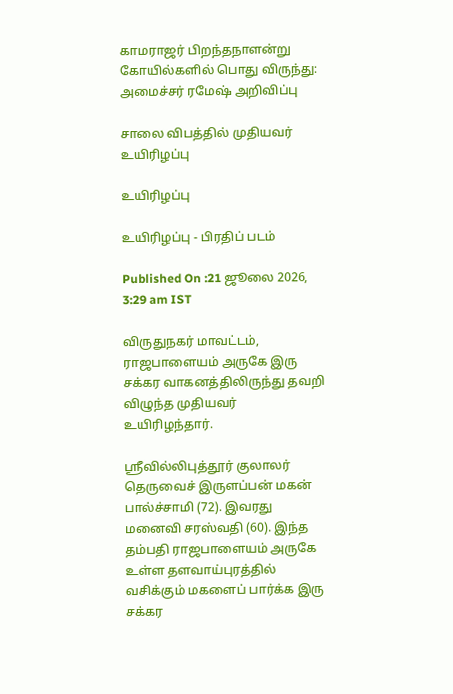காமராஜர் பிறந்தநாளன்று கோயில்களில் பொது விருந்து: அமைச்சர் ரமேஷ் அறிவிப்பு

சாலை விபத்தில் முதியவர் உயிரிழப்பு

உயிரிழப்பு

உயிரிழப்பு - பிரதிப் படம்

Published On :21 ஜூலை 2026, 3:29 am IST

விருதுநகர் மாவட்டம், ராஜபாளையம் அருகே இரு சக்கர வாகனத்திலிருந்து தவறி விழுந்த முதியவர் உயிரிழந்தார்.

ஸ்ரீவில்லிபுத்தூர் குலாலர் தெருவைச் இருளப்பன் மகன் பால்ச்சாமி (72). இவரது மனைவி சரஸ்வதி (60). இந்த தம்பதி ராஜபாளையம் அருகே உள்ள தளவாய்புரத்தில் வசிக்கும் மகளைப் பார்க்க இரு சக்கர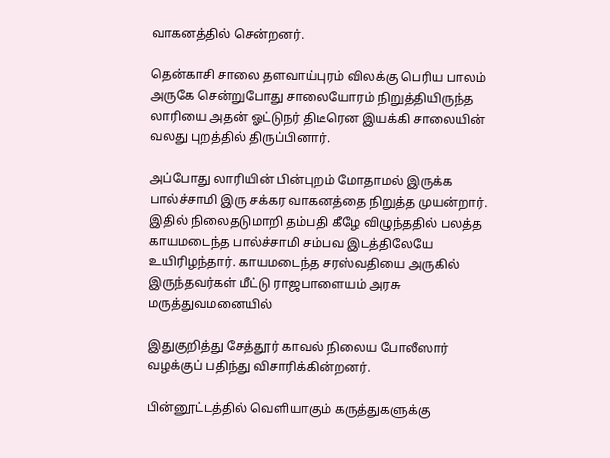வாகனத்தில் சென்றனர்.

தென்காசி சாலை தளவாய்புரம் விலக்கு பெரிய பாலம் அருகே சென்றுபோது சாலையோரம் நிறுத்தியிருந்த லாரியை அதன் ஓட்டுநர் திடீரென இயக்கி சாலையின் வலது புறத்தில் திருப்பினார்.

அப்போது லாரியின் பின்புறம் மோதாமல் இருக்க பால்ச்சாமி இரு சக்கர வாகனத்தை நிறுத்த முயன்றார். இதில் நிலைதடுமாறி தம்பதி கீழே விழுந்ததில் பலத்த காயமடைந்த பால்ச்சாமி சம்பவ இடத்திலேயே உயிரிழந்தார். காயமடைந்த சரஸ்வதியை அருகில் இருந்தவர்கள் மீட்டு ராஜபாளையம் அரசு மருத்துவமனையில்

இதுகுறித்து சேத்தூர் காவல் நிலைய போலீஸார் வழக்குப் பதிந்து விசாரிக்கின்றனர்.

பின்னூட்டத்தில் வெளியாகும் கருத்துகளுக்கு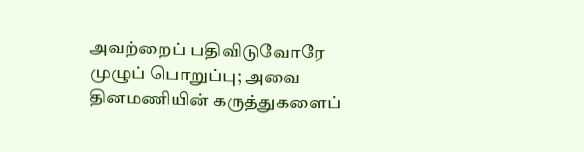அவற்றைப் பதிவிடுவோரே முழுப் பொறுப்பு; அவை தினமணியின் கருத்துகளைப்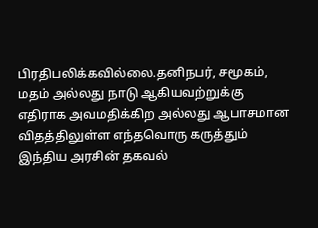பிரதிபலிக்கவில்லை.தனிநபர், சமூகம், மதம் அல்லது நாடு ஆகியவற்றுக்கு எதிராக அவமதிக்கிற அல்லது ஆபாசமான விதத்திலுள்ள எந்தவொரு கருத்தும் இந்திய அரசின் தகவல்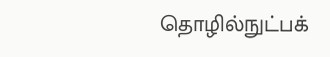தொழில்நுட்பக்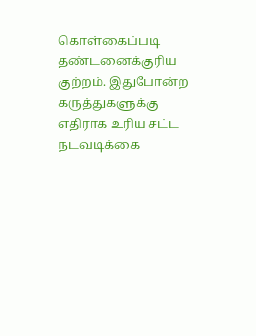கொள்கைப்படி தண்டனைக்குரிய குற்றம். இதுபோன்ற கருத்துகளுக்கு எதிராக உரிய சட்ட நடவடிக்கை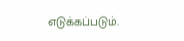எடுக்கப்படும்.